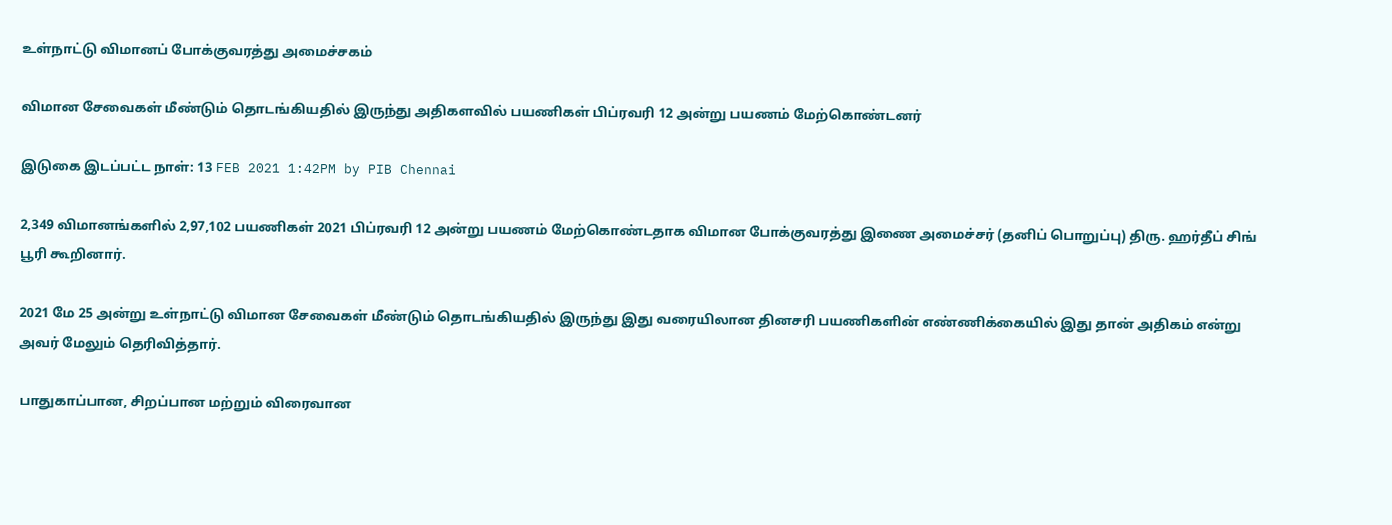உள்நாட்டு விமானப் போக்குவரத்து அமைச்சகம்

விமான சேவைகள் மீண்டும் தொடங்கியதில் இருந்து அதிகளவில் பயணிகள் பிப்ரவரி 12 அன்று பயணம் மேற்கொண்டனர்

இடுகை இடப்பட்ட நாள்: 13 FEB 2021 1:42PM by PIB Chennai

2,349 விமானங்களில் 2,97,102 பயணிகள் 2021 பிப்ரவரி 12 அன்று பயணம் மேற்கொண்டதாக விமான போக்குவரத்து இணை அமைச்சர் (தனிப் பொறுப்பு) திரு. ஹர்தீப் சிங் பூரி கூறினார்.

2021 மே 25 அன்று உள்நாட்டு விமான சேவைகள் மீண்டும் தொடங்கியதில் இருந்து இது வரையிலான தினசரி பயணிகளின் எண்ணிக்கையில் இது தான் அதிகம் என்று அவர் மேலும் தெரிவித்தார்.

பாதுகாப்பான, சிறப்பான மற்றும் விரைவான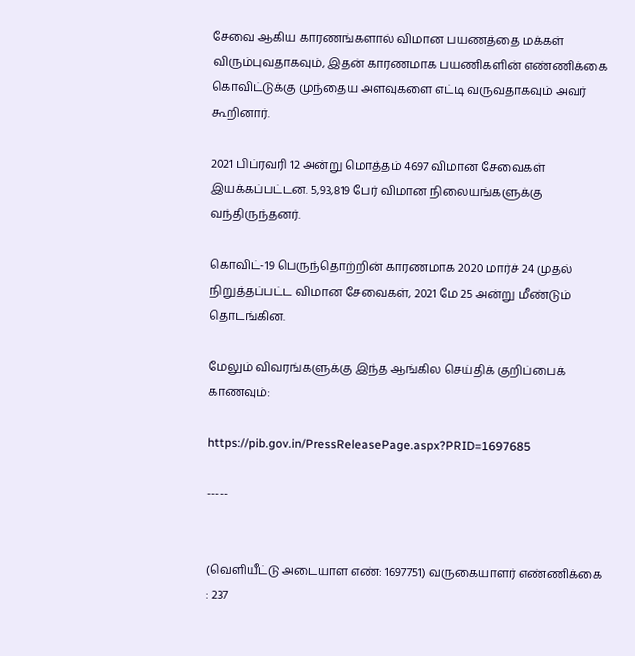சேவை ஆகிய காரணங்களால் விமான பயணத்தை மக்கள் விரும்புவதாகவும், இதன் காரணமாக பயணிகளின் எண்ணிக்கை கொவிட்டுக்கு முந்தைய அளவுகளை எட்டி வருவதாகவும் அவர் கூறினார்.

2021 பிப்ரவரி 12 அன்று மொத்தம் 4697 விமான சேவைகள் இயக்கப்பட்டன. 5,93,819 பேர் விமான நிலையங்களுக்கு வந்திருந்தனர்.

கொவிட்-19 பெருந்தொற்றின் காரணமாக 2020 மார்ச் 24 முதல் நிறுத்தப்பட்ட விமான சேவைகள், 2021 மே 25 அன்று மீண்டும் தொடங்கின.

மேலும் விவரங்களுக்கு இந்த ஆங்கில செய்திக் குறிப்பைக் காணவும்:

https://pib.gov.in/PressReleasePage.aspx?PRID=1697685

-----


(வெளியீட்டு அடையாள எண்: 1697751) வருகையாளர் எண்ணிக்கை : 237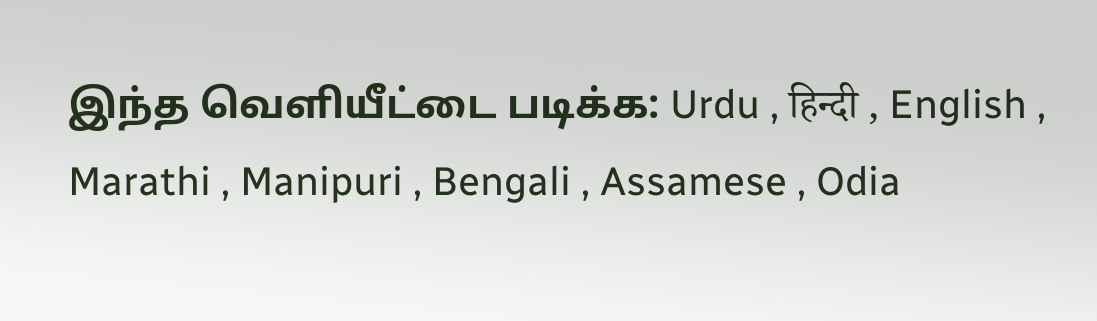இந்த வெளியீட்டை படிக்க: Urdu , हिन्दी , English , Marathi , Manipuri , Bengali , Assamese , Odia